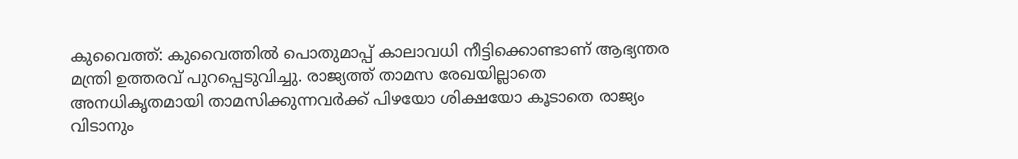കുവൈത്ത്: കുവൈത്തില്‍ പൊതുമാപ്പ് കാലാവധി നീട്ടിക്കൊണ്ടാണ് ആഭ്യന്തര മന്ത്രി ഉത്തരവ് പുറപ്പെടുവിച്ചു. രാജ്യത്ത് താമസ രേഖയില്ലാതെ അനധികൃതമായി താമസിക്കുന്നവര്‍ക്ക് പിഴയോ ശിക്ഷയോ കൂടാതെ രാജ്യം വിടാനും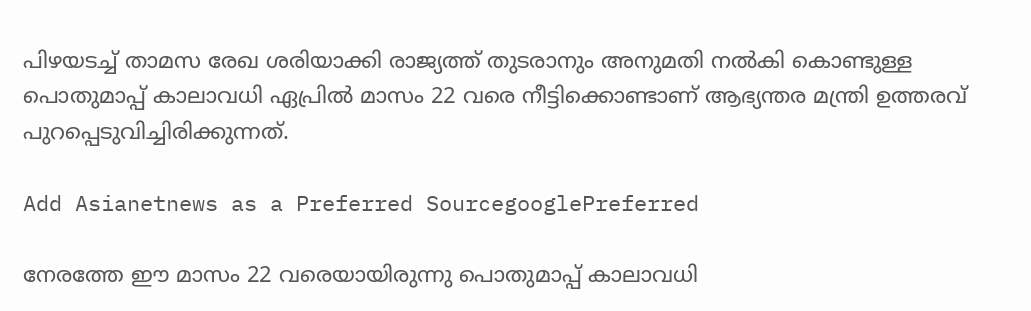പിഴയടച്ച് താമസ രേഖ ശരിയാക്കി രാജ്യത്ത് തുടരാനും അനുമതി നല്‍കി കൊണ്ടുള്ള പൊതുമാപ്പ് കാലാവധി ഏപ്രില്‍ മാസം 22 വരെ നീട്ടിക്കൊണ്ടാണ് ആഭ്യന്തര മന്ത്രി ഉത്തരവ് പുറപ്പെടുവിച്ചിരിക്കുന്നത്.

Add Asianetnews as a Preferred SourcegooglePreferred

നേരത്തേ ഈ മാസം 22 വരെയായിരുന്നു പൊതുമാപ്പ് കാലാവധി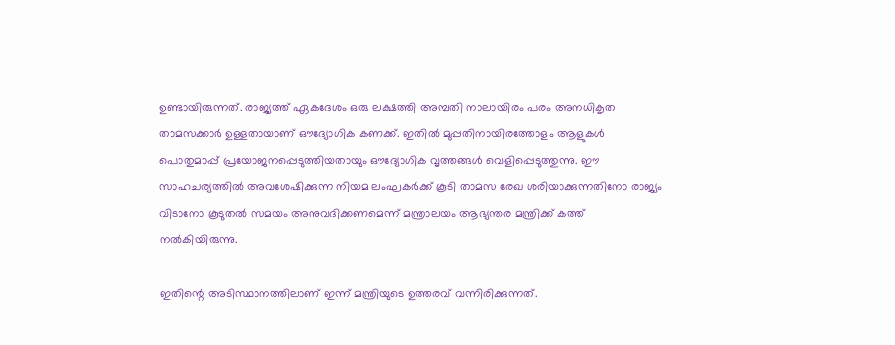ഉണ്ടായിരുന്നത്. രാജ്യത്ത് ഏകദേശം ഒരു ലക്ഷത്തി അമ്പതി നാലായിരം പരം അനധികൃത താമസക്കാര്‍ ഉള്ളതായാണ് ഔദ്യോഗിക കണക്ക്. ഇതില്‍ മുപ്പതിനായിരത്തോളം ആളുകള്‍ പൊതുമാപ്പ് പ്രയോജനപ്പെടുത്തിയതായും ഔദ്യോഗിക വൃത്തങ്ങള്‍ വെളിപ്പെടുത്തുന്നു. ഈ സാഹചര്യത്തില്‍ അവശേഷിക്കുന്ന നിയമ ലംഘകര്‍ക്ക് കൂടി താമസ രേഖ ശരിയാക്കുന്നതിനോ രാജ്യം വിടാനോ കൂടുതല്‍ സമയം അനുവദിക്കണമെന്ന് മന്ത്രാലയം ആഭ്യന്തര മന്ത്രിക്ക് കത്ത് നല്‍കിയിരുന്നു.

ഇതിന്റെ അടിസ്ഥാനത്തിലാണ് ഇന്ന് മന്ത്രിയുടെ ഉത്തരവ് വന്നിരിക്കുന്നത്.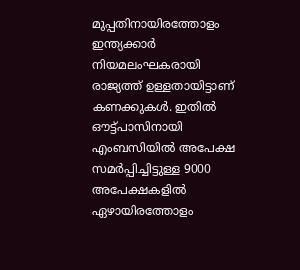മുപ്പതിനായിരത്തോളം ഇന്ത്യക്കാര്‍ നിയമലംഘകരായി രാജ്യത്ത് ഉള്ളതായിട്ടാണ് കണക്കുകള്‍. ഇതില്‍ ഔട്ട്പാസിനായി എംബസിയില്‍ അപേക്ഷ സമര്‍പ്പിച്ചിട്ടുള്ള 9000 അപേക്ഷകളില്‍ ഏഴായിരത്തോളം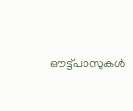ഔട്ട്പാസുകള്‍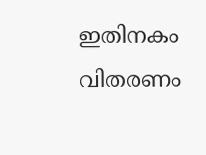ഇതിനകം വിതരണം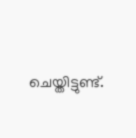ചെയ്തിട്ടുണ്ട്.